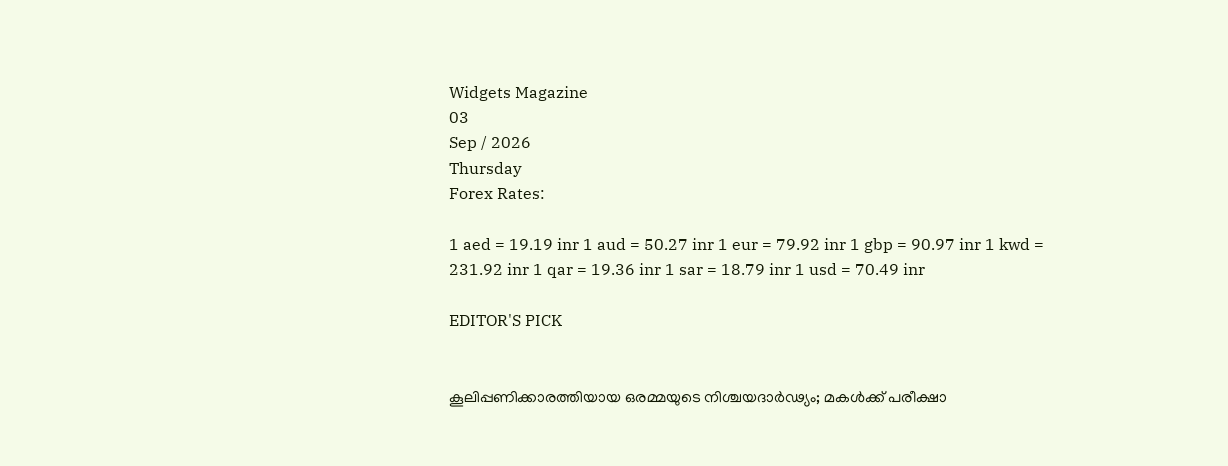Widgets Magazine
03
Sep / 2026
Thursday
Forex Rates:

1 aed = 19.19 inr 1 aud = 50.27 inr 1 eur = 79.92 inr 1 gbp = 90.97 inr 1 kwd = 231.92 inr 1 qar = 19.36 inr 1 sar = 18.79 inr 1 usd = 70.49 inr

EDITOR'S PICK


കൂലിപ്പണിക്കാരത്തിയായ ഒരമ്മയുടെ നിശ്ചയദാർഢ്യം; മകൾക്ക് പരീക്ഷാ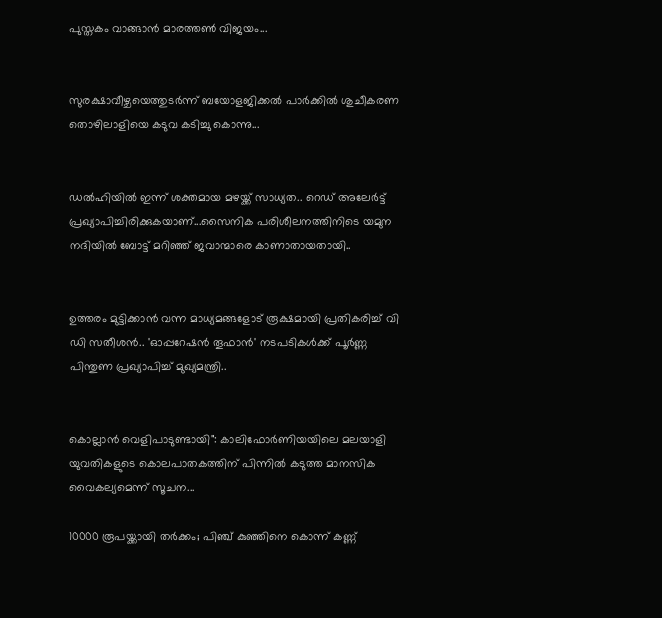പുസ്തകം വാങ്ങാൻ മാരത്തൺ വിജയം...


സുരക്ഷാവീഴ്ചയെത്തുടർന്ന് ബയോളജിക്കൽ പാർക്കിൽ ശുചീകരണ തൊഴിലാളിയെ കടുവ കടിച്ചു കൊന്നു...


ഡല്‍ഹിയില്‍ ഇന്ന് ശക്തമായ മഴയ്ക്ക് സാധ്യത.. റെഡ് അലേര്‍ട്ട് പ്രഖ്യാപിച്ചിരിക്കുകയാണ്...സൈനിക പരിശീലനത്തിനിടെ യമുന നദിയില്‍ ബോട്ട് മറിഞ്ഞ് ജവാന്മാരെ കാണാതായതായി..


ഉത്തരം മുട്ടിക്കാൻ വന്ന മാധ്യമങ്ങളോട് രൂക്ഷമായി പ്രതികരിച്ച് വി ഡി സതീശൻ.. 'ഓപ്പറേഷന്‍ തൂഫാന്‍' നടപടികള്‍ക്ക് പൂര്‍ണ്ണ പിന്തുണ പ്രഖ്യാപിച്ച് മുഖ്യമന്ത്രി..


കൊല്ലാൻ വെളിപാടുണ്ടായി": കാലിഫോർണിയയിലെ മലയാളി യുവതികളുടെ കൊലപാതകത്തിന് പിന്നിൽ കടുത്ത മാനസിക വൈകല്യമെന്ന് സൂചന...

10000 രൂപയ്ക്കായി തര്‍ക്കം; പിഞ്ച് കുഞ്ഞിനെ കൊന്ന് കണ്ണ്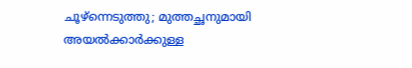ചൂഴ്ന്നെടുത്തു; മുത്തച്ഛനുമായി അയൽക്കാർക്കുള്ള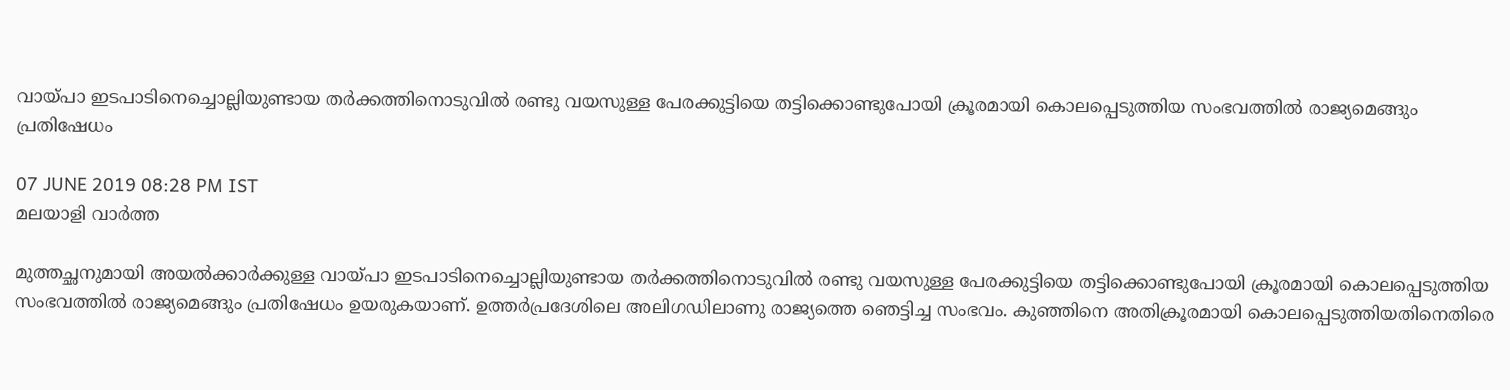വായ്പാ ഇടപാടിനെച്ചൊല്ലിയുണ്ടായ തർക്കത്തിനൊടുവിൽ രണ്ടു വയസുള്ള പേരക്കുട്ടിയെ തട്ടിക്കൊണ്ടുപോയി ക്രൂരമായി കൊലപ്പെടുത്തിയ സംഭവത്തിൽ രാജ്യമെങ്ങും പ്രതിഷേധം

07 JUNE 2019 08:28 PM IST
മലയാളി വാര്‍ത്ത

മുത്തച്ഛനുമായി അയൽക്കാർക്കുള്ള വായ്പാ ഇടപാടിനെച്ചൊല്ലിയുണ്ടായ തർക്കത്തിനൊടുവിൽ രണ്ടു വയസുള്ള പേരക്കുട്ടിയെ തട്ടിക്കൊണ്ടുപോയി ക്രൂരമായി കൊലപ്പെടുത്തിയ സംഭവത്തിൽ രാജ്യമെങ്ങും പ്രതിഷേധം ഉയരുകയാണ്. ഉത്തർപ്രദേശിലെ അലിഗഡിലാണു രാജ്യത്തെ ഞെട്ടിച്ച സംഭവം. കുഞ്ഞിനെ അതിക്രൂരമായി കൊലപ്പെടുത്തിയതിനെതിരെ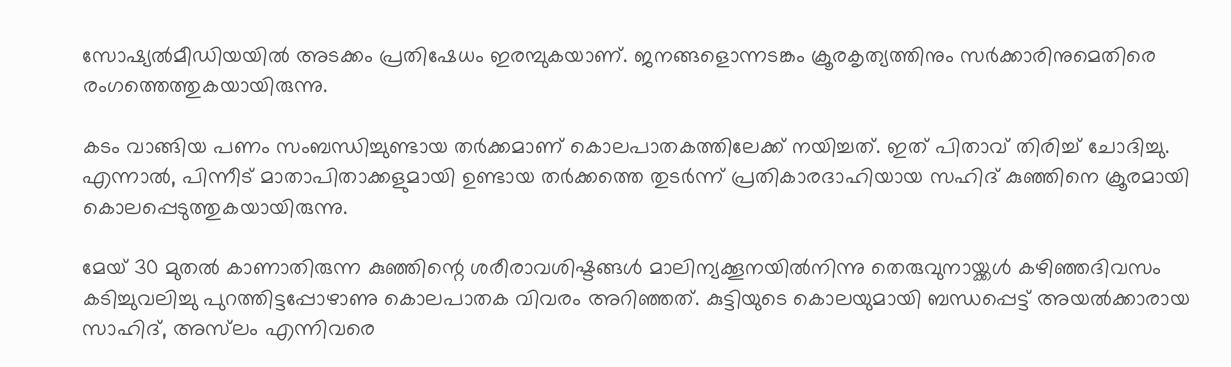സോഷ്യല്‍മീഡിയയില്‍ അടക്കം പ്രതിഷേധം ഇരമ്പുകയാണ്. ജനങ്ങളൊന്നടങ്കം ക്രൂരകൃത്യത്തിനും സര്‍ക്കാരിനുമെതിരെ രംഗത്തെത്തുകയായിരുന്നു.

കടം വാങ്ങിയ പണം സംബന്ധിച്ചുണ്ടായ തര്‍ക്കമാണ് കൊലപാതകത്തിലേക്ക് നയിച്ചത്. ഇത് പിതാവ് തിരിച്ച്‌ ചോദിച്ചു. എന്നാല്‍, പിന്നീട് മാതാപിതാക്കളുമായി ഉണ്ടായ തര്‍ക്കത്തെ തുടര്‍ന്ന് പ്രതികാരദാഹിയായ സഹിദ് കുഞ്ഞിനെ ക്രൂരമായി കൊലപ്പെടുത്തുകയായിരുന്നു.

മേയ് 30 മുതൽ കാണാതിരുന്ന കുഞ്ഞിന്റെ ശരീരാവശിഷ്ടങ്ങൾ മാലിന്യക്കൂനയിൽനിന്നു തെരുവുനായ്ക്കൾ കഴിഞ്ഞദിവസം കടിച്ചുവലിച്ചു പുറത്തിട്ടപ്പോഴാണു കൊലപാതക വിവരം അറിഞ്ഞത്. കുട്ടിയുടെ കൊലയുമായി ബന്ധപ്പെട്ട് അയൽക്കാരായ സാഹിദ്, അസ്‌‍ലം എന്നിവരെ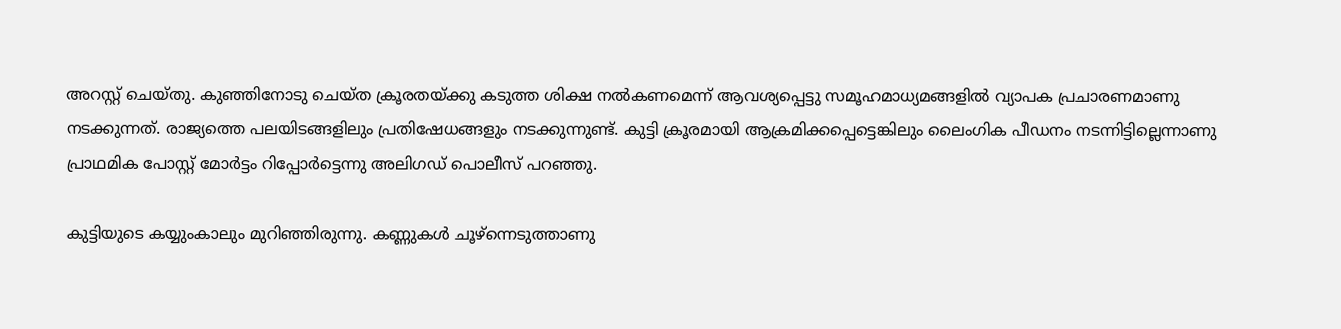അറസ്റ്റ് ചെയ്തു. കുഞ്ഞിനോടു ചെയ്ത ക്രൂരതയ്ക്കു കടുത്ത ശിക്ഷ നൽകണമെന്ന് ആവശ്യപ്പെട്ടു സമൂഹമാധ്യമങ്ങളിൽ വ്യാപക പ്രചാരണമാണു നടക്കുന്നത്. രാജ്യത്തെ പലയിടങ്ങളിലും പ്രതിഷേധങ്ങളും നടക്കുന്നുണ്ട്. കുട്ടി ക്രൂരമായി ആക്രമിക്കപ്പെട്ടെങ്കിലും ലൈംഗിക പീഡനം നടന്നിട്ടില്ലെന്നാണു പ്രാഥമിക പോസ്റ്റ് മോർട്ടം റിപ്പോർട്ടെന്നു അലിഗഡ് പൊലീസ് പറഞ്ഞു.

കുട്ടിയുടെ കയ്യുംകാലും മുറിഞ്ഞിരുന്നു. കണ്ണുകള്‍ ചൂഴ്ന്നെടുത്താണു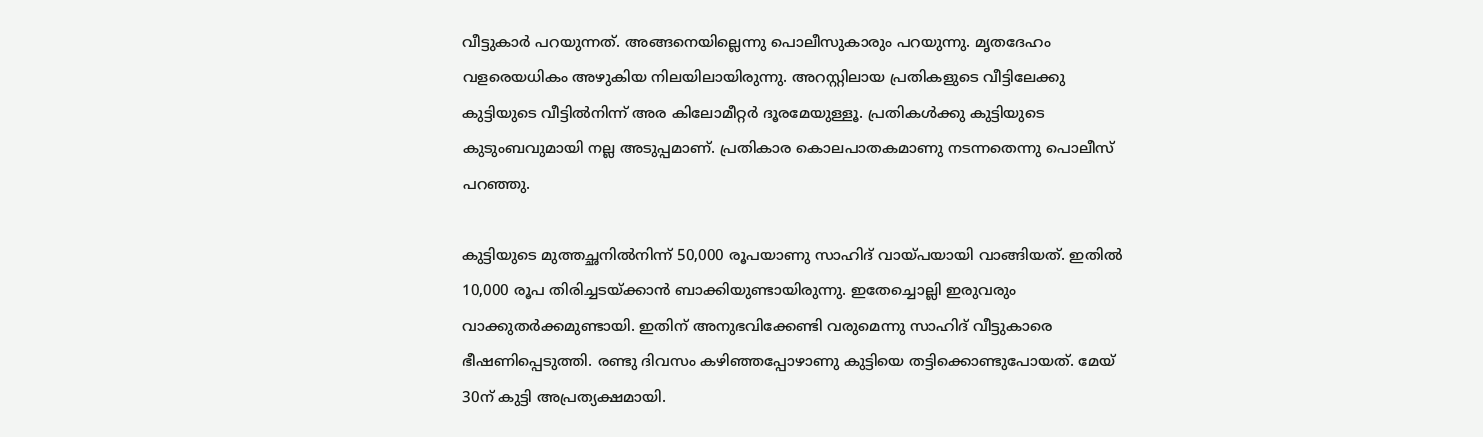വീട്ടുകാർ പറയുന്നത്. അങ്ങനെയില്ലെന്നു പൊലീസുകാരും പറയുന്നു. മൃതദേഹം വളരെയധികം അഴുകിയ നിലയിലായിരുന്നു. അറസ്റ്റിലായ പ്രതികളുടെ വീട്ടിലേക്കു കുട്ടിയുടെ വീട്ടിൽനിന്ന് അര കിലോമീറ്റർ ദൂരമേയുള്ളൂ. പ്രതികൾക്കു കുട്ടിയുടെ കുടുംബവുമായി നല്ല അടുപ്പമാണ്. പ്രതികാര കൊലപാതകമാണു നടന്നതെന്നു പൊലീസ് പറഞ്ഞു.

കുട്ടിയുടെ മുത്തച്ഛനിൽനിന്ന് 50,000 രൂപയാണു സാഹിദ് വായ്പയായി വാങ്ങിയത്. ഇതിൽ 10,000 രൂപ തിരിച്ചടയ്ക്കാൻ ബാക്കിയുണ്ടായിരുന്നു. ഇതേച്ചൊല്ലി ഇരുവരും വാക്കുതർക്കമുണ്ടായി. ഇതിന് അനുഭവിക്കേണ്ടി വരുമെന്നു സാഹിദ് വീട്ടുകാരെ ഭീഷണിപ്പെടുത്തി. രണ്ടു ദിവസം കഴിഞ്ഞപ്പോഴാണു കുട്ടിയെ തട്ടിക്കൊണ്ടുപോയത്. മേയ് 30ന് കുട്ടി അപ്രത്യക്ഷമായി.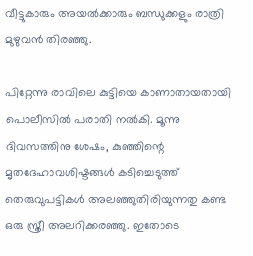വീട്ടുകാരും അയൽക്കാരും ബന്ധുക്കളും രാത്രി മുഴുവൻ തിരഞ്ഞു.

പിറ്റേന്നു രാവിലെ കുട്ടിയെ കാണാതായതായി പൊലീസിൽ പരാതി നൽകി. മൂന്നു ദിവസത്തിനു ശേഷം, കുഞ്ഞിന്റെ മൃതദേഹാവശിഷ്ടങ്ങൾ കടിച്ചെടുത്ത് തെരുവുപട്ടികൾ അലഞ്ഞുതിരിയുന്നതു കണ്ട ഒരു സ്ത്രീ അലറിക്കരഞ്ഞു. ഇതോടെ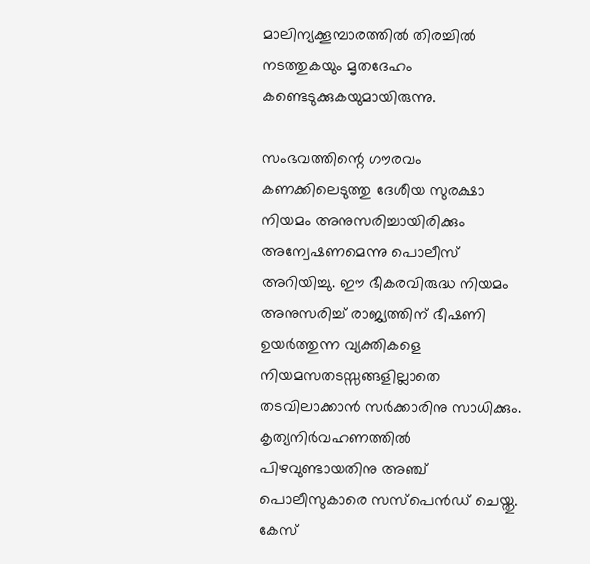മാലിന്യക്കൂമ്പാരത്തിൽ തിരച്ചിൽ നടത്തുകയും മൃതദേഹം കണ്ടെടുക്കുകയുമായിരുന്നു.

സംഭവത്തിന്റെ ഗൗരവം കണക്കിലെടുത്തു ദേശീയ സുരക്ഷാ നിയമം അനുസരിച്ചായിരിക്കും അന്വേഷണമെന്നു പൊലീസ് അറിയിച്ചു. ഈ ഭീകരവിരുദ്ധ നിയമം അനുസരിച്ച് രാജ്യത്തിന് ഭീഷണി ഉയര്‍ത്തുന്ന വ്യക്തികളെ നിയമസതടസ്സങ്ങളില്ലാതെ തടവിലാക്കാൻ സര്‍ക്കാരിനു സാധിക്കും. കൃത്യനിർവഹണത്തിൽ പിഴവുണ്ടായതിനു അഞ്ച് പൊലീസുകാരെ സസ്പെൻഡ് ചെയ്തു. കേസ്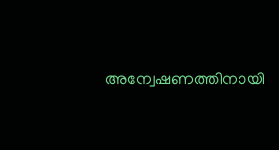അന്വേഷണത്തിനായി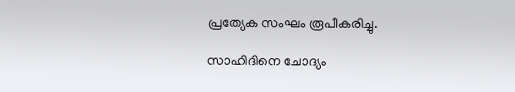പ്രത്യേക സംഘം രൂപീകരിച്ചു.

സാഹിദിനെ ചോദ്യം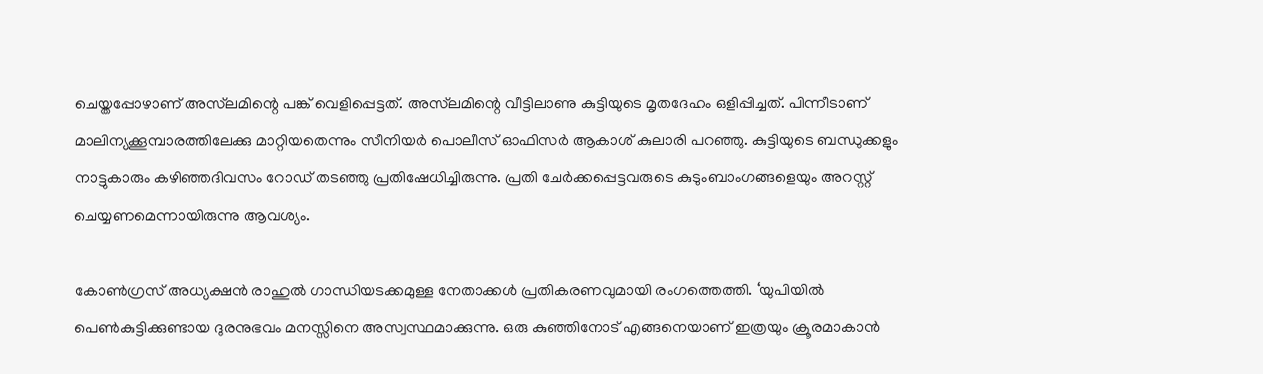ചെയ്തപ്പോഴാണ് അസ്‌‍‌ലമിന്റെ പങ്ക് വെളിപ്പെട്ടത്. അസ്‌ലമിന്റെ വീട്ടിലാണു കുട്ടിയുടെ മൃതദേഹം ഒളിപ്പിച്ചത്. പിന്നീടാണ് മാലിന്യക്കൂമ്പാരത്തിലേക്കു മാറ്റിയതെന്നും സീനിയർ പൊലീസ് ഓഫിസർ ആകാശ് കുലാരി പറഞ്ഞു. കുട്ടിയുടെ ബന്ധുക്കളും നാട്ടുകാരും കഴിഞ്ഞദിവസം റോഡ് തടഞ്ഞു പ്രതിഷേധിച്ചിരുന്നു. പ്രതി ചേർക്കപ്പെട്ടവരുടെ കുടുംബാംഗങ്ങളെയും അറസ്റ്റ് ചെയ്യണമെന്നായിരുന്നു ആവശ്യം.

കോൺഗ്രസ് അധ്യക്ഷൻ രാഹുല്‍ ഗാന്ധിയടക്കമുള്ള നേതാക്കള്‍ പ്രതികരണവുമായി രംഗത്തെത്തി. ‘യുപിയിൽ പെൺകുട്ടിക്കുണ്ടായ ദുരനുഭവം മനസ്സിനെ അസ്വസ്ഥമാക്കുന്നു. ഒരു കുഞ്ഞിനോട് എങ്ങനെയാണ് ഇത്രയും ക്രൂരമാകാൻ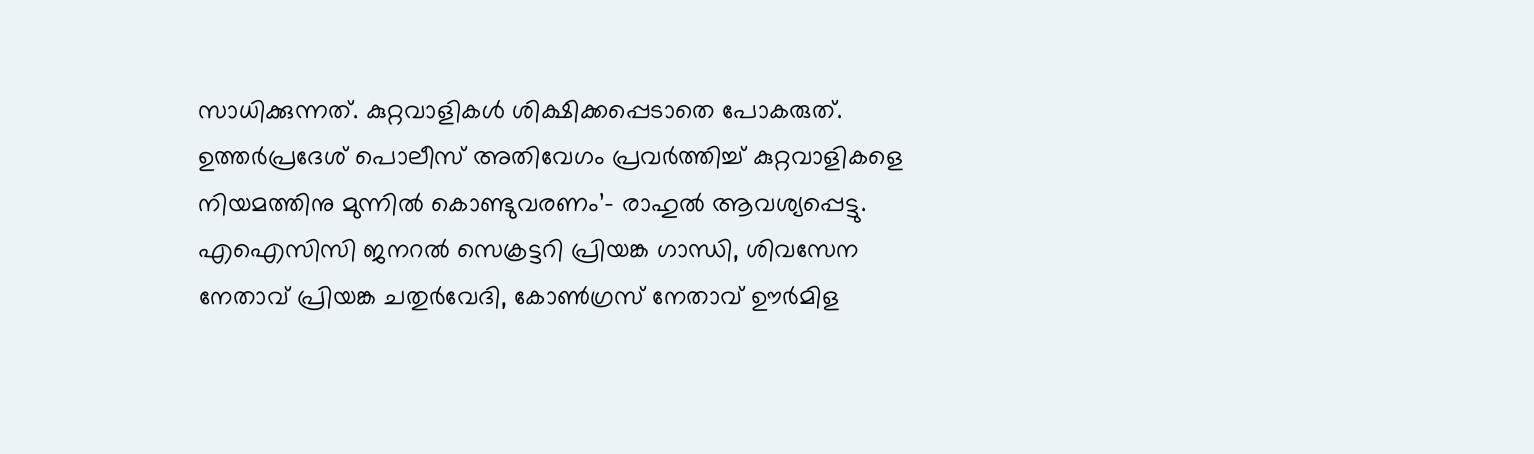സാധിക്കുന്നത്. കുറ്റവാളികൾ ശിക്ഷിക്കപ്പെടാതെ പോകരുത്. ഉത്തര്‍പ്രദേശ് പൊലീസ് അതിവേഗം പ്രവര്‍ത്തിച്ച് കുറ്റവാളികളെ നിയമത്തിനു മുന്നില്‍ കൊണ്ടുവരണം’– രാഹുൽ ആവശ്യപ്പെട്ടു. എഐസിസി ജനറൽ സെക്രട്ടറി പ്രിയങ്ക ഗാന്ധി, ശിവസേന നേതാവ് പ്രിയങ്ക ചതുര്‍വേദി, കോണ്‍ഗ്രസ് നേതാവ് ഊര്‍മിള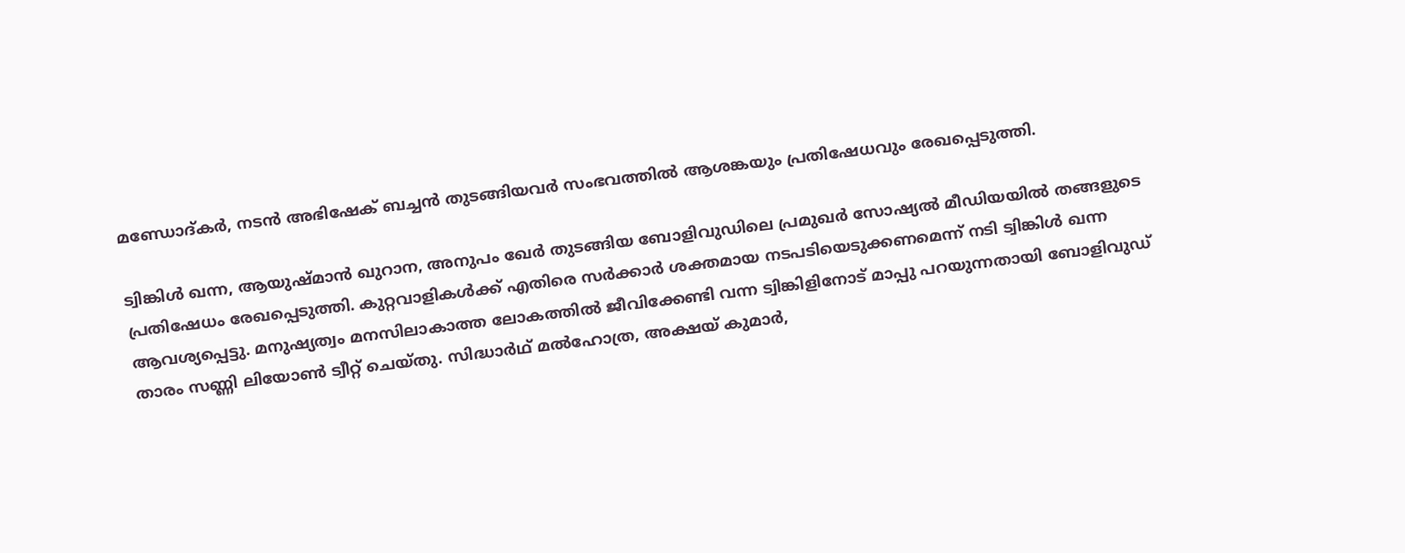മണ്ഡോദ്കര്‍, നടൻ അഭിഷേക് ബച്ചൻ തുടങ്ങിയവർ സംഭവത്തിൽ ആശങ്കയും പ്രതിഷേധവും രേഖപ്പെടുത്തി.

ട്വിങ്കിള്‍ ഖന്ന, ആയുഷ്മാന്‍ ഖുറാന, അനുപം ഖേര്‍ തുടങ്ങിയ ബോളിവുഡിലെ പ്രമുഖര്‍ സോഷ്യല്‍ മീഡിയയില്‍ തങ്ങളുടെ പ്രതിഷേധം രേഖപ്പെടുത്തി. കുറ്റവാളികള്‍ക്ക് എതിരെ സര്‍ക്കാര്‍ ശക്തമായ നടപടിയെടുക്കണമെന്ന് നടി ട്വിങ്കിള്‍ ഖന്ന ആവശ്യപ്പെട്ടു. മനുഷ്യത്വം മനസിലാകാത്ത ലോകത്തില്‍ ജീവിക്കേണ്ടി വന്ന ട്വിങ്കിളിനോട് മാപ്പു പറയുന്നതായി ബോളിവുഡ് താരം സണ്ണി ലിയോണ്‍ ട്വീറ്റ് ചെയ്തു. സിദ്ധാര്‍ഥ് മല്‍ഹോത്ര, അക്ഷയ് കുമാര്‍,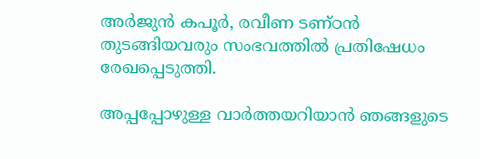അര്‍ജുന്‍ കപൂര്‍, രവീണ ടണ്ഠന്‍ തുടങ്ങിയവരും സംഭവത്തില്‍ പ്രതിഷേധം രേഖപ്പെടുത്തി.

അപ്പപ്പോഴുള്ള വാര്‍ത്തയറിയാന്‍ ഞങ്ങളുടെ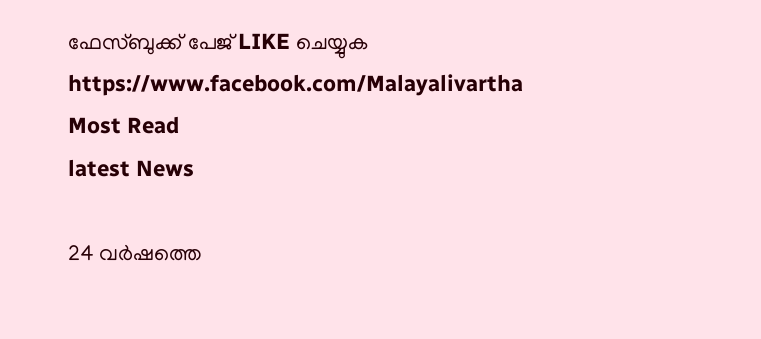ഫേസ്‌ബുക്ക്‌ പേജ് LIKE ചെയ്യുക
https://www.facebook.com/Malayalivartha
Most Read
latest News

24 വര്‍ഷത്തെ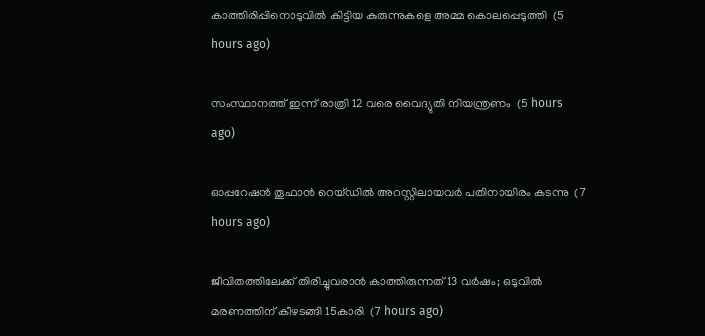കാത്തിരിപ്പിനൊടുവില്‍ കിട്ടിയ കുരുന്നുകളെ അമ്മ കൊലപ്പെടുത്തി  (5 hours ago)

സംസ്ഥാനത്ത് ഇന്ന് രാത്രി 12 വരെ വൈദ്യുതി നിയന്ത്രണം  (5 hours ago)

ഓപ്പറേഷന്‍ തൂഫാന്‍ റെയ്ഡില്‍ അറസ്റ്റിലായവര്‍ പതിനായിരം കടന്നു  (7 hours ago)

ജീവിതത്തിലേക്ക് തിരിച്ചുവരാന്‍ കാത്തിരുന്നത് 13 വര്‍ഷം; ഒടുവില്‍ മരണത്തിന് കീഴടങ്ങി 15കാരി  (7 hours ago)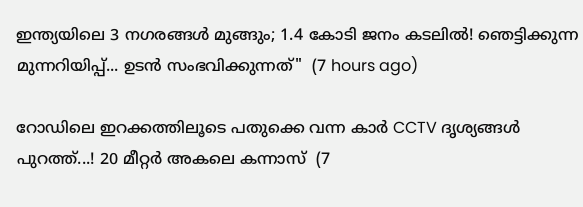ഇന്ത്യയിലെ 3 നഗരങ്ങൾ മുങ്ങും; 1.4 കോടി ജനം കടലിൽ! ഞെട്ടിക്കുന്ന മുന്നറിയിപ്പ്... ഉടൻ സംഭവിക്കുന്നത്"  (7 hours ago)

റോഡിലെ ഇറക്കത്തിലൂടെ പതുക്കെ വന്ന കാർ CCTV ദൃശ്യങ്ങൾ പുറത്ത്...! 20 മീറ്റര്‍ അകലെ കന്നാസ്  (7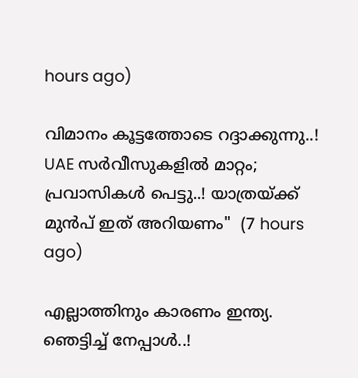hours ago)

വിമാനം കൂട്ടത്തോടെ റദ്ദാക്കുന്നു..! UAE സർവീസുകളിൽ മാറ്റം; പ്രവാസികൾ പെട്ടു..! യാത്രയ്ക്ക് മുൻപ് ഇത് അറിയണം"  (7 hours ago)

എല്ലാത്തിനും കാരണം ഇന്ത്യ. ഞെട്ടിച്ച് നേപ്പാൾ..!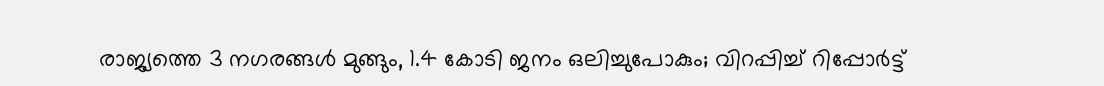രാജ്യത്തെ 3 നഗരങ്ങൾ മുങ്ങും, 1.4 കോടി ജനം ഒലിച്ചുപോകും; വിറപ്പിച്ച് റിപ്പോർട്ട്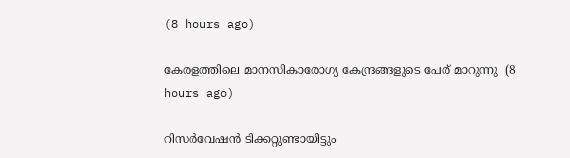(8 hours ago)

കേരളത്തിലെ മാനസികാരോഗ്യ കേന്ദ്രങ്ങളുടെ പേര് മാറുന്നു  (8 hours ago)

റിസര്‍വേഷന്‍ ടിക്കറ്റുണ്ടായിട്ടും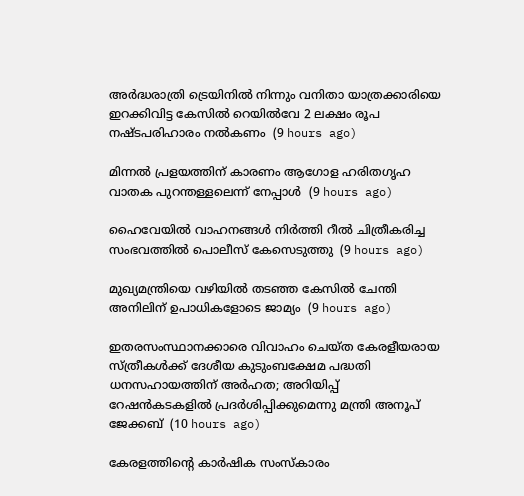അര്‍ദ്ധരാത്രി ട്രെയിനില്‍ നിന്നും വനിതാ യാത്രക്കാരിയെ ഇറക്കിവിട്ട കേസില്‍ റെയില്‍വേ 2 ലക്ഷം രൂപ നഷ്ടപരിഹാരം നല്‍കണം  (9 hours ago)

മിന്നല്‍ പ്രളയത്തിന് കാരണം ആഗോള ഹരിതഗൃഹ വാതക പുറന്തള്ളലെന്ന് നേപ്പാള്‍  (9 hours ago)

ഹൈവേയില്‍ വാഹനങ്ങള്‍ നിര്‍ത്തി റീല്‍ ചിത്രീകരിച്ച സംഭവത്തില്‍ പൊലീസ് കേസെടുത്തു  (9 hours ago)

മുഖ്യമന്ത്രിയെ വഴിയില്‍ തടഞ്ഞ കേസില്‍ ചേന്തി അനിലിന് ഉപാധികളോടെ ജാമ്യം  (9 hours ago)

ഇതരസംസ്ഥാനക്കാരെ വിവാഹം ചെയ്ത കേരളീയരായ സ്ത്രീകള്‍ക്ക് ദേശീയ കുടുംബക്ഷേമ പദ്ധതി ധനസഹായത്തിന് അര്‍ഹത; അറിയിപ്പ് റേഷന്‍കടകളില്‍ പ്രദര്‍ശിപ്പിക്കുമെന്നു മന്ത്രി അനൂപ് ജേക്കബ്  (10 hours ago)

കേരളത്തിന്റെ കാർഷിക സംസ്കാരം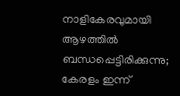നാളികേരവുമായി ആഴത്തിൽ ബന്ധപ്പെട്ടിരിക്കുന്നു; കേരളം ഇന്ന്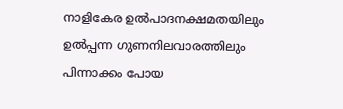നാളികേര ഉൽപാദനക്ഷമതയിലും ഉൽപ്പന്ന ഗുണനിലവാരത്തിലും പിന്നാക്കം പോയ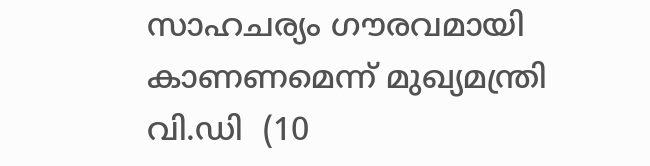സാഹചര്യം ഗൗരവമായി കാണണമെന്ന് മുഖ്യമന്ത്രി വി.ഡി  (10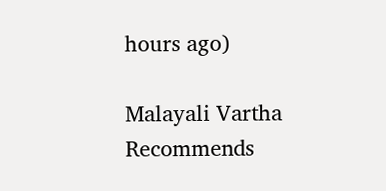hours ago)

Malayali Vartha Recommends